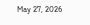May 27, 2026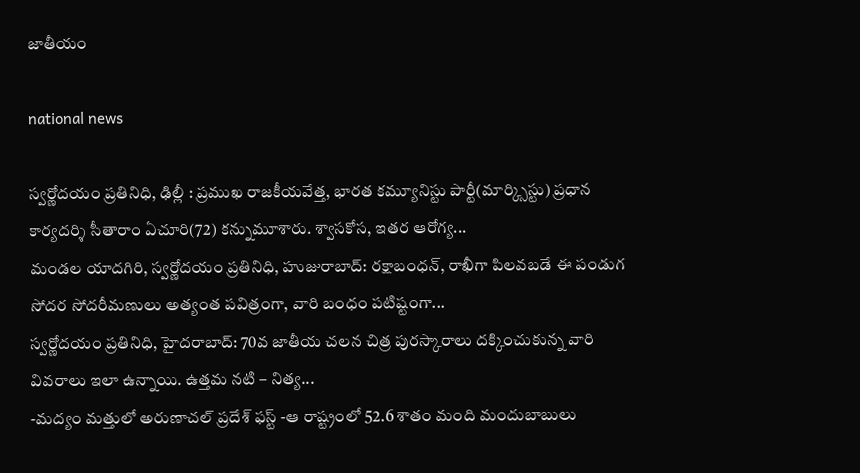జాతీయం

national news

స్వర్ణోదయం ప్రతినిధి, ఢిల్లీ : ప్రముఖ రాజకీయవేత్త, భారత కమ్యూనిస్టు పార్టీ(మార్క్సిస్టు) ప్రధాన కార్యదర్శి సీతారాం ఏచూరి(72) కన్నుమూశారు. శ్వాసకోస, ఇతర ఆరోగ్య...
మండల యాదగిరి, స్వర్ణోదయం ప్రతినిధి, హుజురాబాద్: రక్షాబంధన్, రాఖీగా పిలవబడే ఈ పండుగ సోదర సోదరీమణులు అత్యంత పవిత్రంగా, వారి బంధం పటిష్టంగా...
స్వర్ణోదయం ప్రతినిధి, హైదరాబాద్: 70వ జాతీయ చలన చిత్ర పురస్కారాలు దక్కించుకున్న వారి వివరాలు ఇలా ఉన్నాయి. ఉత్తమ నటి – నిత్య...
-మద్యం మత్తులో అరుణాచల్‌ ప్రదేశ్‌ ఫస్ట్‌ -ఆ రాష్ట్రంలో 52.6 శాతం మంది మందుబాబులు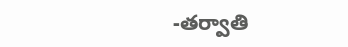-తర్వాతి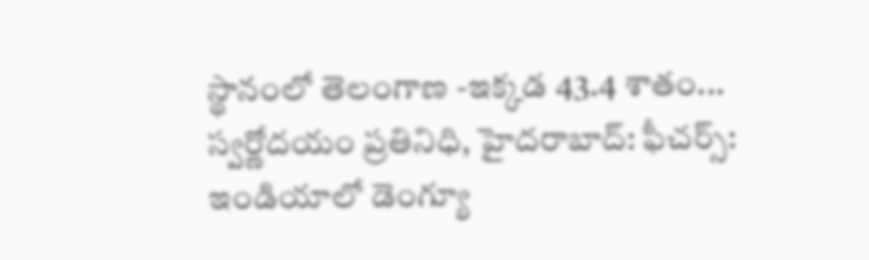స్థానంలో తెలంగాణ -ఇక్కడ 43.4 శాతం...
స్వర్ణోదయం ప్రతినిధి, హైదరాబాద్: ఫీచర్స్: ఇండియాలో డెంగ్యూ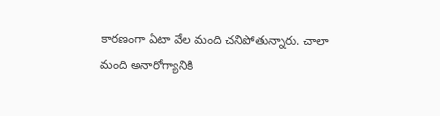కారణంగా ఏటా వేల మంది చనిపోతున్నారు. చాలా మంది అనారోగ్యానికి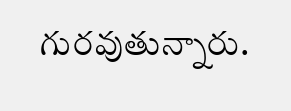గురవుతున్నారు.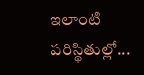ఇలాంటి పరిస్థితుల్లో...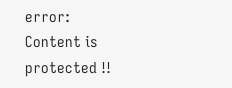error: Content is protected !!